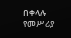በቀላሉ የመሥሪያ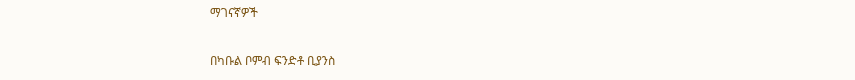ማገናኛዎች

በካቡል ቦምብ ፍንድቶ ቢያንስ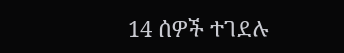14 ሰዎች ተገደሉ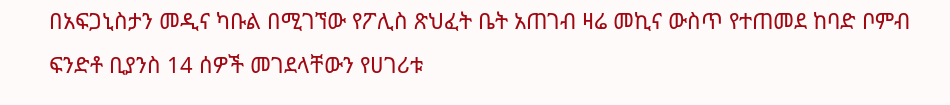በአፍጋኒስታን መዲና ካቡል በሚገኘው የፖሊስ ጽህፈት ቤት አጠገብ ዛሬ መኪና ውስጥ የተጠመደ ከባድ ቦምብ ፍንድቶ ቢያንስ 14 ሰዎች መገደላቸውን የሀገሪቱ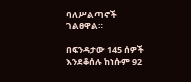ባለሥልጣኖች ገልፀዋል።

በፍንዳታው 145 ሰዎች እንደቆሰሉ ከነሱም 92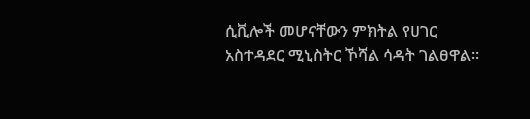ሲቪሎች መሆናቸውን ምክትል የሀገር አስተዳደር ሚኒስትር ኾሻል ሳዳት ገልፀዋል።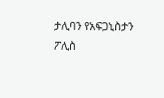ታሊባን የአፍጋኒስታን ፖሊስ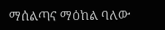ማሰልጣና ማዕከል ባለው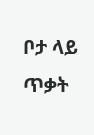ቦታ ላይ ጥቃት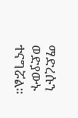ማድረሱን ወድያውኑ ተናግሯል።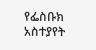የፌስቡክ አስተያየት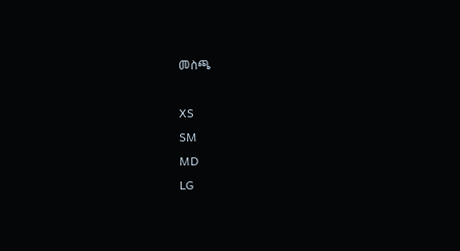መስጫ

XS
SM
MD
LG